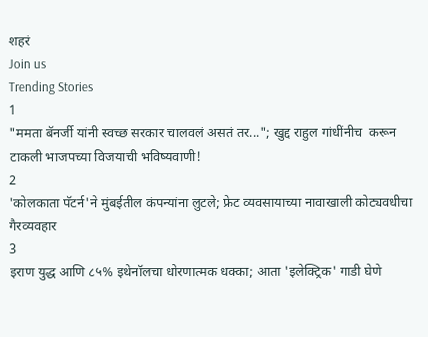शहरं
Join us
Trending Stories
1
"ममता बॅनर्जी यांनी स्वच्छ सरकार चालवलं असतं तर..."; खुद्द राहुल गांधींनीच  करून टाकली भाजपच्या विजयाची भविष्यवाणी!
2
'कोलकाता पॅटर्न'ने मुंबईतील कंपन्यांना लुटले; फ्रेट व्यवसायाच्या नावाखाली कोट्यवधीचा गैरव्यवहार
3
इराण युद्ध आणि ८५% इथेनॉलचा धोरणात्मक धक्का; आता 'इलेक्ट्रिक' गाडी घेणे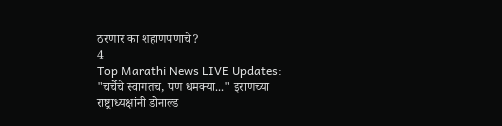ठरणार का शहाणपणाचे?
4
Top Marathi News LIVE Updates: "चर्चेचे स्वागतच, पण धमक्या..." इराणच्या राष्ट्राध्यक्षांनी डोनाल्ड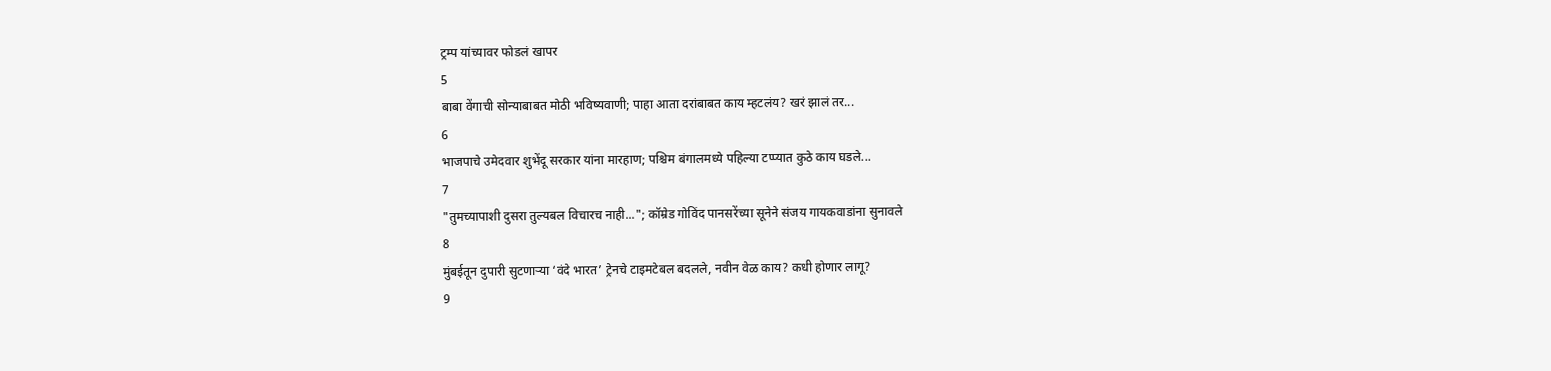ट्रम्प यांच्यावर फोडलं खापर
5
बाबा वेंगाची सोन्याबाबत मोठी भविष्यवाणी; पाहा आता दरांबाबत काय म्हटलंय? खरं झालं तर...
6
भाजपाचे उमेदवार शुभेंदू सरकार यांना मारहाण; पश्चिम बंगालमध्ये पहिल्या टप्प्यात कुठे काय घडले...
7
"तुमच्यापाशी दुसरा तुल्यबल विचारच नाही..."; कॉम्रेड गोविंद पानसरेंच्या सूनेने संजय गायकवाडांना सुनावले
8
मुंबईतून दुपारी सुटणाऱ्या ‘वंदे भारत’ ट्रेनचे टाइमटेबल बदलले, नवीन वेळ काय? कधी होणार लागू?
9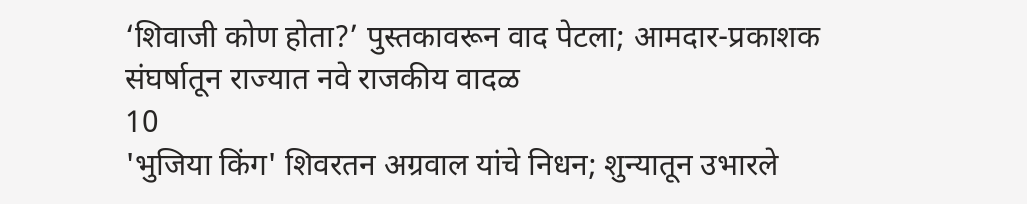‘शिवाजी कोण होता?’ पुस्तकावरून वाद पेटला; आमदार-प्रकाशक संघर्षातून राज्यात नवे राजकीय वादळ
10
'भुजिया किंग' शिवरतन अग्रवाल यांचे निधन; शुन्यातून उभारले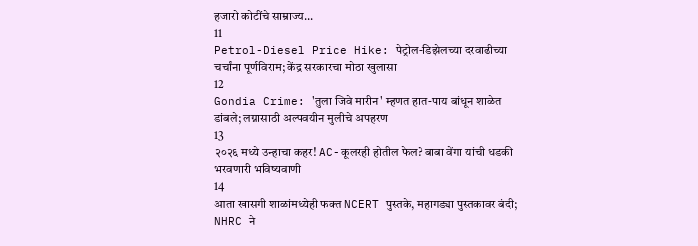हजारो कोटींचे साम्राज्य...
11
Petrol-Diesel Price Hike: पेट्रोल-डिझेलच्या दरवाढीच्या चर्चांना पूर्णविराम; केंद्र सरकारचा मोठा खुलासा
12
Gondia Crime: 'तुला जिवे मारीन' म्हणत हात-पाय बांधून शाळेत डांबले; लग्नासाठी अल्पवयीन मुलीचे अपहरण
13
२०२६ मध्ये उन्हाचा कहर! AC-कूलरही होतील फेल? बाबा वेंगा यांची धडकी भरवणारी भविष्यवाणी
14
आता खासगी शाळांमध्येही फक्त NCERT पुस्तके, महागड्या पुस्तकावर बंदी; NHRC ने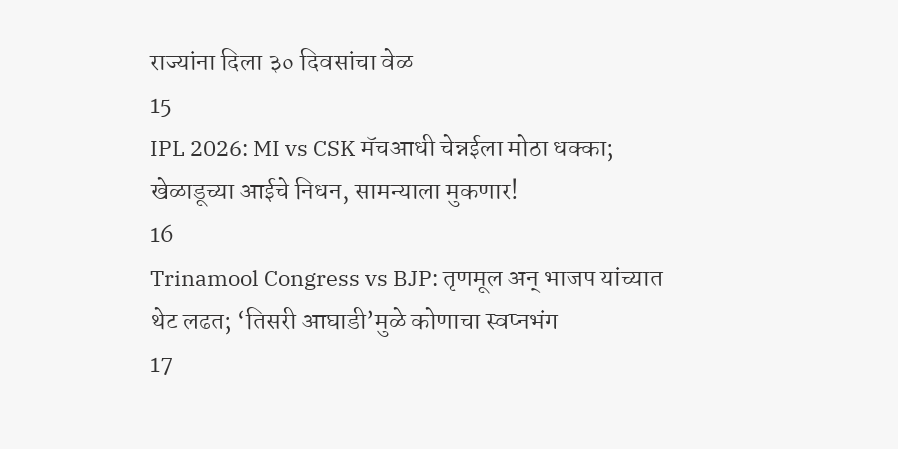राज्यांना दिला ३० दिवसांचा वेळ
15
IPL 2026: MI vs CSK मॅचआधी चेन्नईला मोठा धक्का; खेळाडूच्या आईचे निधन, सामन्याला मुकणार!
16
Trinamool Congress vs BJP: तृणमूल अन् भाजप यांच्यात थेट लढत; ‘तिसरी आघाडी’मुळे कोणाचा स्वप्नभंग
17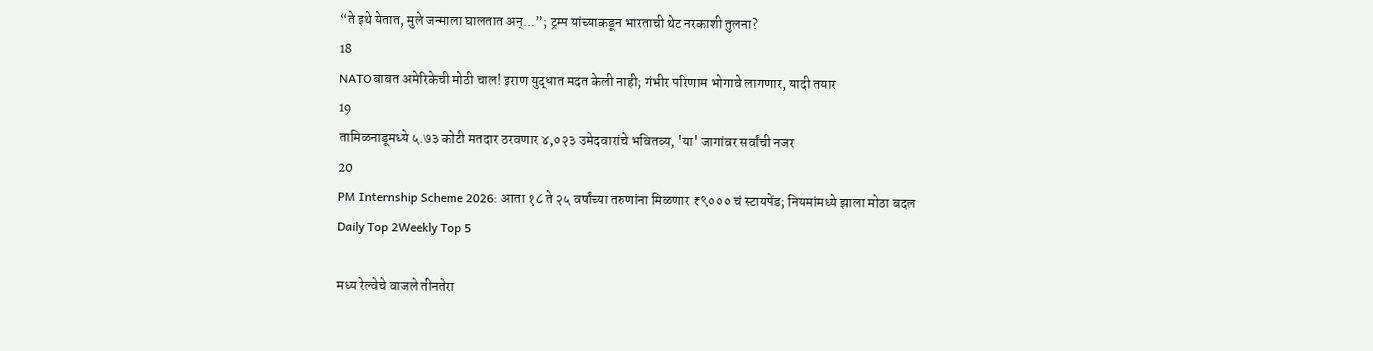“ते इथे येतात, मुले जन्माला घालतात अन्...”; ट्रम्प यांच्याकडून भारताची थेट नरकाशी तुलना?
18
NATOबाबत अमेरिकेची मोठी चाल! इराण युद्धात मदत केली नाही; गंभीर परिणाम भोगावे लागणार, यादी तयार
19
तामिळनाडूमध्ये ५.७३ कोटी मतदार ठरवणार ४,०२३ उमेदवारांचे भवितव्य, 'या' जागांवर सर्वांची नजर
20
PM Internship Scheme 2026: आता १८ ते २५ वर्षांच्या तरुणांना मिळणार ₹९००० चं स्टायपेंड; नियमांमध्ये झाला मोठा बदल
Daily Top 2Weekly Top 5

मध्य रेल्वेचे वाजले तीनतेरा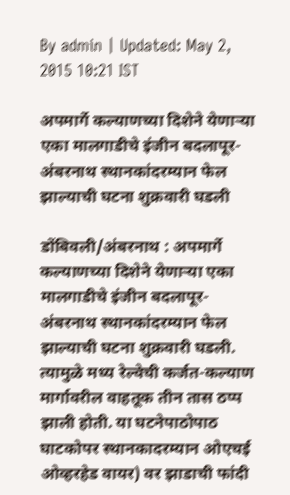By admin | Updated: May 2, 2015 10:21 IST

अपमार्गे कल्याणच्या दिशेने येणाऱ्या एका मालगाडीचे इंजीन बदलापूर-अंबरनाथ स्थानकांदरम्यान फेल झाल्याची घटना शुक्रवारी घडली

डोंबिवली/अंबरनाथ : अपमार्गे कल्याणच्या दिशेने येणाऱ्या एका मालगाडीचे इंजीन बदलापूर-अंबरनाथ स्थानकांदरम्यान फेल झाल्याची घटना शुक्रवारी घडली. त्यामुळे मध्य रेल्वेची कर्जत-कल्याण मार्गावरील वाहतूक तीन तास ठप्प झाली होती. या घटनेपाठोपाठ घाटकोपर स्थानकादरम्यान ओएचई ओव्हरहेड वायर) वर झाडाची फांदी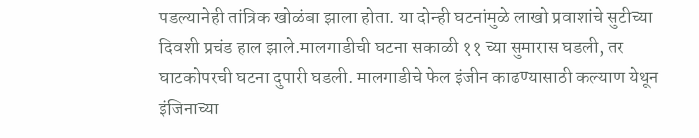पडल्यानेही तांत्रिक खोळंबा झाला होता. या दोन्ही घटनांमुळे लाखो प्रवाशांचे सुटीच्या दिवशी प्रचंड हाल झाले.मालगाडीची घटना सकाळी ११ च्या सुमारास घडली, तर घाटकोपरची घटना दुपारी घडली. मालगाडीचे फेल इंजीन काढण्यासाठी कल्याण येथून इंजिनाच्या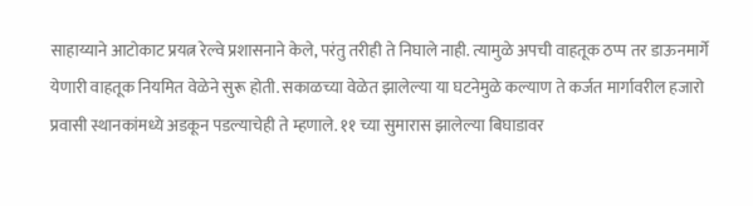साहाय्याने आटोकाट प्रयत्न रेल्वे प्रशासनाने केले, परंतु तरीही ते निघाले नाही. त्यामुळे अपची वाहतूक ठप्प तर डाऊनमार्गे येणारी वाहतूक नियमित वेळेने सुरू होती. सकाळच्या वेळेत झालेल्या या घटनेमुळे कल्याण ते कर्जत मार्गावरील हजारो प्रवासी स्थानकांमध्ये अडकून पडल्याचेही ते म्हणाले. ११ च्या सुमारास झालेल्या बिघाडावर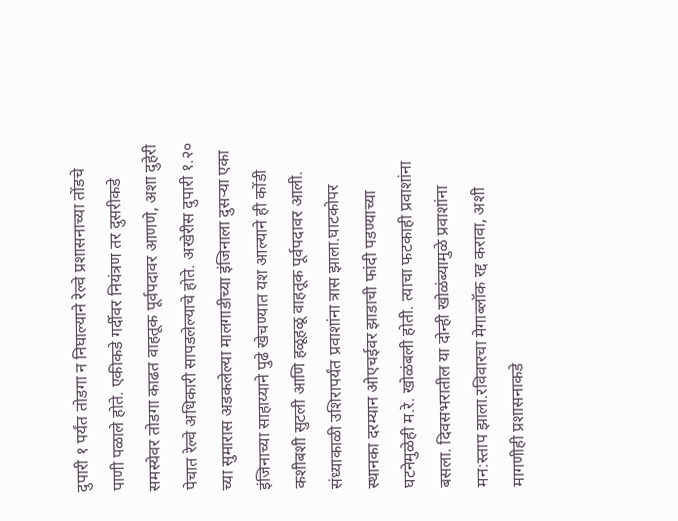दुपारी १ पर्यंत तोडगा न निघाल्याने रेल्वे प्रशासनाच्या तोंडचे पाणी पळाले होते. एकीकडे गर्दीवर नियंत्रण तर दुसरीकडे समस्येवर तोडगा काढत वाहतूक पूर्वपदावर आणणे, अशा दुहेरी पेचात रेल्वे अधिकारी सापडलेल्याचे होते. अखेरीस दुपारी १.२० च्या सुमारास अडकलेल्या मालगाडीच्या इंजिनाला दुसऱ्या एका इंजिनाच्या साहाय्याने पुढे खेचण्यात यश आल्याने ही कोंडी कशीबशी सुटली आणि हळूहळू वाहतूक पूर्वपदावर आली. संध्याकाळी उशिरापर्यंत प्रवाशांना त्रास झाला.घाटकोपर स्थानका दरम्यान ओएचईवर झाडाची फांदी पडण्याच्या घटनेमुळेही म.रे. खोळंबली होती. त्याचा फटकाही प्रवाशांना बसला. दिवसभरातील या दोन्ही खोळंब्यामुळे प्रवाशांना मन:स्ताप झाला.रविवारचा मेगाब्लॉक रद्द करावा, अशी मागणीही प्रशासनाकडे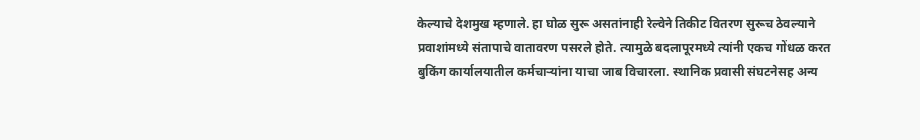केल्याचे देशमुख म्हणाले. हा घोळ सुरू असतांनाही रेल्वेने तिकीट वितरण सुरूच ठेवल्याने प्रवाशांमध्ये संतापाचे वातावरण पसरले होते. त्यामुळे बदलापूरमध्ये त्यांनी एकच गोंधळ करत बुकिंग कार्यालयातील कर्मचाऱ्यांना याचा जाब विचारला. स्थानिक प्रवासी संघटनेसह अन्य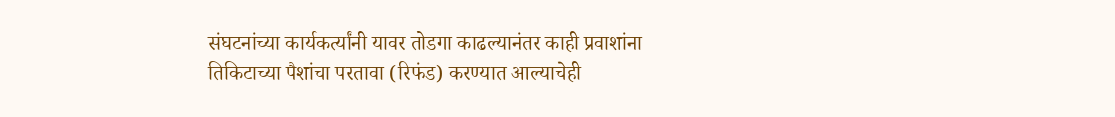संघटनांच्या कार्यकर्त्यांनी यावर तोडगा काढल्यानंतर काही प्रवाशांना तिकिटाच्या पैशांचा परतावा (रिफंड) करण्यात आल्याचेही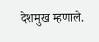देशमुख म्हणाले.